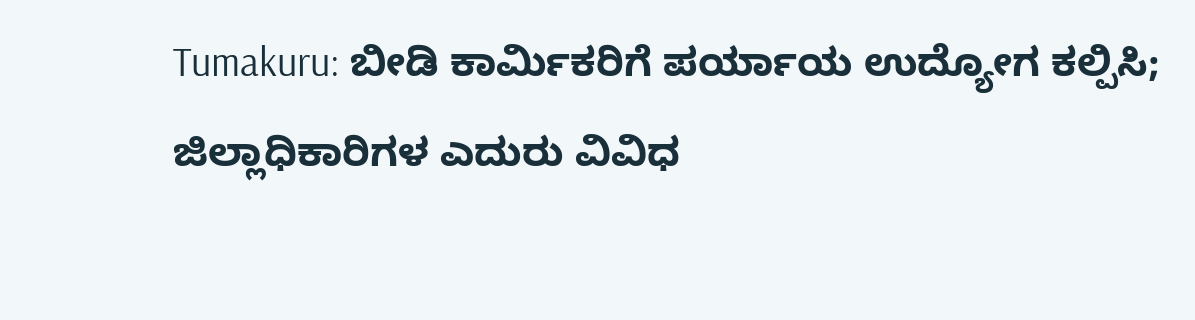Tumakuru: ಬೀಡಿ ಕಾರ್ಮಿಕರಿಗೆ ಪರ್ಯಾಯ ಉದ್ಯೋಗ ಕಲ್ಪಿಸಿ; ಜಿಲ್ಲಾಧಿಕಾರಿಗಳ ಎದುರು ವಿವಿಧ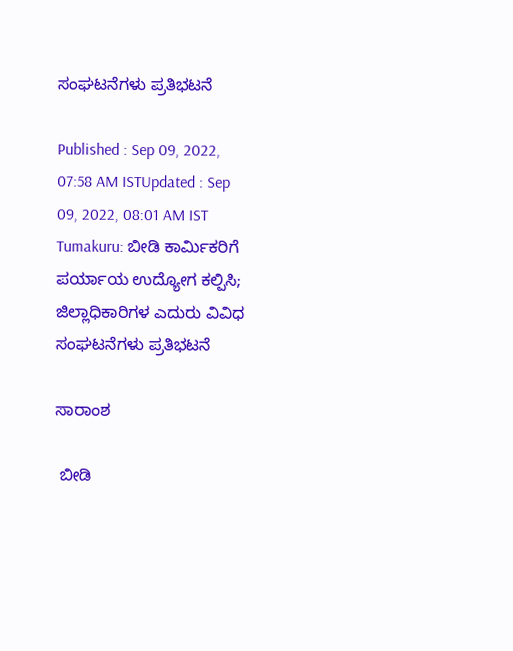ಸಂಘಟನೆಗಳು ಪ್ರತಿಭಟನೆ

Published : Sep 09, 2022, 07:58 AM ISTUpdated : Sep 09, 2022, 08:01 AM IST
Tumakuru: ಬೀಡಿ ಕಾರ್ಮಿಕರಿಗೆ ಪರ್ಯಾಯ ಉದ್ಯೋಗ ಕಲ್ಪಿಸಿ; ಜಿಲ್ಲಾಧಿಕಾರಿಗಳ ಎದುರು ವಿವಿಧ ಸಂಘಟನೆಗಳು ಪ್ರತಿಭಟನೆ

ಸಾರಾಂಶ

 ಬೀಡಿ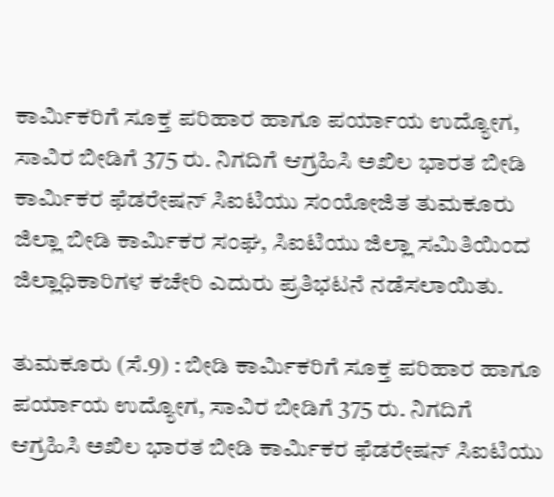ಕಾರ್ಮಿಕರಿಗೆ ಸೂಕ್ತ ಪರಿಹಾರ ಹಾಗೂ ಪರ್ಯಾಯ ಉದ್ಯೋಗ, ಸಾವಿರ ಬೀಡಿಗೆ 375 ರು. ನಿಗದಿಗೆ ಆಗ್ರಹಿಸಿ ಅಖಿಲ ಭಾರತ ಬೀಡಿ ಕಾರ್ಮಿಕರ ಫೆಡರೇಷನ್‌ ಸಿಐಟಿಯು ಸಂಯೋಜಿತ ತುಮಕೂರು ಜಿಲ್ಲಾ ಬೀಡಿ ಕಾರ್ಮಿಕರ ಸಂಘ, ಸಿಐಟಿಯು ಜಿಲ್ಲಾ ಸಮಿತಿಯಿಂದ ಜಿಲ್ಲಾಧಿಕಾರಿಗಳ ಕಚೇರಿ ಎದುರು ಪ್ರತಿಭಟನೆ ನಡೆಸಲಾಯಿತು.

ತುಮಕೂರು (ಸೆ.9) : ಬೀಡಿ ಕಾರ್ಮಿಕರಿಗೆ ಸೂಕ್ತ ಪರಿಹಾರ ಹಾಗೂ ಪರ್ಯಾಯ ಉದ್ಯೋಗ, ಸಾವಿರ ಬೀಡಿಗೆ 375 ರು. ನಿಗದಿಗೆ ಆಗ್ರಹಿಸಿ ಅಖಿಲ ಭಾರತ ಬೀಡಿ ಕಾರ್ಮಿಕರ ಫೆಡರೇಷನ್‌ ಸಿಐಟಿಯು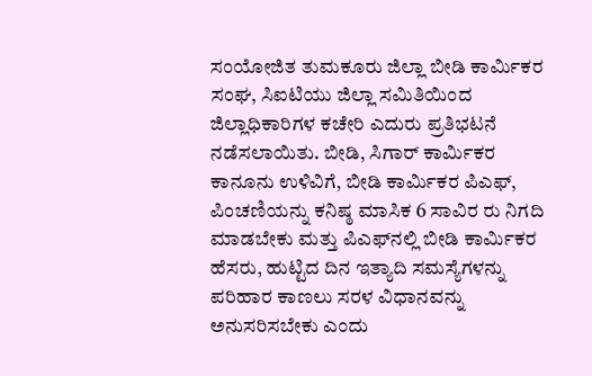ಸಂಯೋಜಿತ ತುಮಕೂರು ಜಿಲ್ಲಾ ಬೀಡಿ ಕಾರ್ಮಿಕರ ಸಂಘ, ಸಿಐಟಿಯು ಜಿಲ್ಲಾ ಸಮಿತಿಯಿಂದ ಜಿಲ್ಲಾಧಿಕಾರಿಗಳ ಕಚೇರಿ ಎದುರು ಪ್ರತಿಭಟನೆ ನಡೆಸಲಾಯಿತು. ಬೀಡಿ, ಸಿಗಾರ್‌ ಕಾರ್ಮಿಕರ ಕಾನೂನು ಉಳಿವಿಗೆ, ಬೀಡಿ ಕಾರ್ಮಿಕರ ಪಿಎಫ್‌, ಪಿಂಚಣಿಯನ್ನು ಕನಿಷ್ಠ ಮಾಸಿಕ 6 ಸಾವಿರ ರು ನಿಗದಿ ಮಾಡಬೇಕು ಮತ್ತು ಪಿಎಫ್‌ನಲ್ಲಿ ಬೀಡಿ ಕಾರ್ಮಿಕರ ಹೆಸರು, ಹುಟ್ಟಿದ ದಿನ ಇತ್ಯಾದಿ ಸಮಸ್ಯೆಗಳನ್ನು ಪರಿಹಾರ ಕಾಣಲು ಸರಳ ವಿಧಾನವನ್ನು ಅನುಸರಿಸಬೇಕು ಎಂದು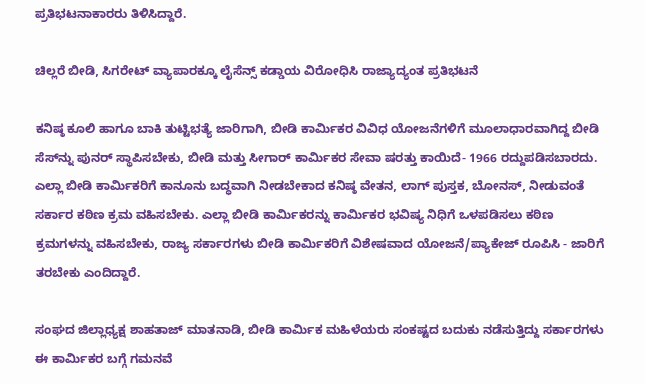ಪ್ರತಿಭಟನಾಕಾರರು ತಿಳಿಸಿದ್ದಾರೆ.

ಚಿಲ್ಲರೆ ಬೀಡಿ, ಸಿಗರೇಟ್‌ ವ್ಯಾಪಾರಕ್ಕೂ ಲೈಸೆನ್ಸ್‌ ಕಡ್ಡಾಯ ವಿರೋಧಿಸಿ ರಾಜ್ಯಾದ್ಯಂತ ಪ್ರತಿಭಟನೆ

ಕನಿಷ್ಠ ಕೂಲಿ ಹಾಗೂ ಬಾಕಿ ತುಟ್ಟಿಭತ್ಯೆ ಜಾರಿಗಾಗಿ, ಬೀಡಿ ಕಾರ್ಮಿಕರ ವಿವಿಧ ಯೋಜನೆಗಳಿಗೆ ಮೂಲಾಧಾರವಾಗಿದ್ದ ಬೀಡಿ ಸೆಸ್‌ನ್ನು ಪುನರ್‌ ಸ್ಥಾಪಿಸಬೇಕು, ಬೀಡಿ ಮತ್ತು ಸೀಗಾರ್‌ ಕಾರ್ಮಿಕರ ಸೇವಾ ಷರತ್ತು ಕಾಯಿದೆ- 1966 ರದ್ದುಪಡಿಸಬಾರದು. ಎಲ್ಲಾ ಬೀಡಿ ಕಾರ್ಮಿಕರಿಗೆ ಕಾನೂನು ಬದ್ಧವಾಗಿ ನೀಡಬೇಕಾದ ಕನಿಷ್ಠ ವೇತನ, ಲಾಗ್‌ ಪುಸ್ತಕ, ಬೋನಸ್‌, ನೀಡುವಂತೆ ಸರ್ಕಾರ ಕಠಿಣ ಕ್ರಮ ವಹಿಸಬೇಕು. ಎಲ್ಲಾ ಬೀಡಿ ಕಾರ್ಮಿಕರನ್ನು ಕಾರ್ಮಿಕರ ಭವಿಷ್ಯ ನಿಧಿಗೆ ಒಳಪಡಿಸಲು ಕಠಿಣ ಕ್ರಮಗಳನ್ನು ವಹಿಸಬೇಕು, ರಾಜ್ಯ ಸರ್ಕಾರಗಳು ಬೀಡಿ ಕಾರ್ಮಿಕರಿಗೆ ವಿಶೇಷವಾದ ಯೋಜನೆ/ಪ್ಯಾಕೇಜ್‌ ರೂಪಿಸಿ - ಜಾರಿಗೆ ತರಬೇಕು ಎಂದಿದ್ದಾರೆ.

ಸಂಘದ ಜಿಲ್ಲಾಧ್ಯಕ್ಷ ಶಾಹತಾಜ್‌ ಮಾತನಾಡಿ, ಬೀಡಿ ಕಾರ್ಮಿಕ ಮಹಿಳೆಯರು ಸಂಕಷ್ಟದ ಬದುಕು ನಡೆಸುತ್ತಿದ್ದು ಸರ್ಕಾರಗಳು ಈ ಕಾರ್ಮಿಕರ ಬಗ್ಗೆ ಗಮನವೆ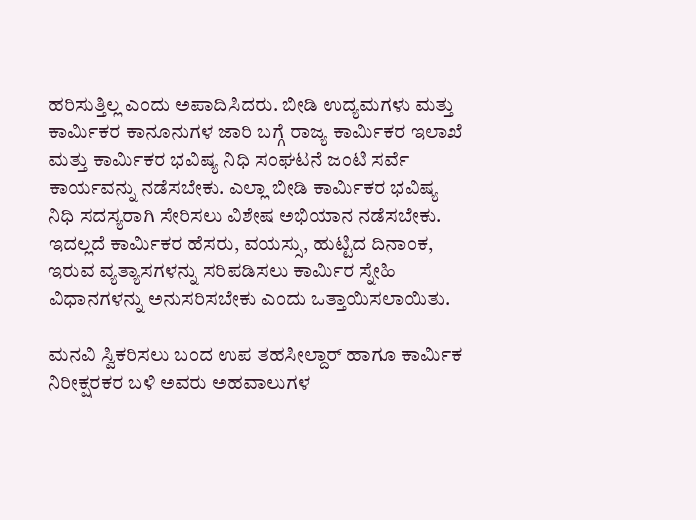ಹರಿಸುತ್ತಿಲ್ಲ ಎಂದು ಅಪಾದಿಸಿದರು. ಬೀಡಿ ಉದ್ಯಮಗಳು ಮತ್ತು ಕಾರ್ಮಿಕರ ಕಾನೂನುಗಳ ಜಾರಿ ಬಗ್ಗೆ ರಾಜ್ಯ ಕಾರ್ಮಿಕರ ಇಲಾಖೆ ಮತ್ತು ಕಾರ್ಮಿಕರ ಭವಿಷ್ಯ ನಿಧಿ ಸಂಘಟನೆ ಜಂಟಿ ಸರ್ವೆ ಕಾರ್ಯವನ್ನು ನಡೆಸಬೇಕು. ಎಲ್ಲಾ ಬೀಡಿ ಕಾರ್ಮಿಕರ ಭವಿಷ್ಯ ನಿಧಿ ಸದಸ್ಯರಾಗಿ ಸೇರಿಸಲು ವಿಶೇಷ ಅಭಿಯಾನ ನಡೆಸಬೇಕು. ಇದಲ್ಲದೆ ಕಾರ್ಮಿಕರ ಹೆಸರು, ವಯಸ್ಸು, ಹುಟ್ಟಿದ ದಿನಾಂಕ, ಇರುವ ವ್ಯತ್ಯಾಸಗಳನ್ನು ಸರಿಪಡಿಸಲು ಕಾರ್ಮಿರ ಸ್ನೇಹಿ ವಿಧಾನಗಳನ್ನು ಅನುಸರಿಸಬೇಕು ಎಂದು ಒತ್ತಾಯಿಸಲಾಯಿತು.

ಮನವಿ ಸ್ವಿಕರಿಸಲು ಬಂದ ಉಪ ತಹಸೀಲ್ದಾರ್‌ ಹಾಗೂ ಕಾರ್ಮಿಕ ನಿರೀಕ್ಷರಕರ ಬಳಿ ಅವರು ಅಹವಾಲುಗಳ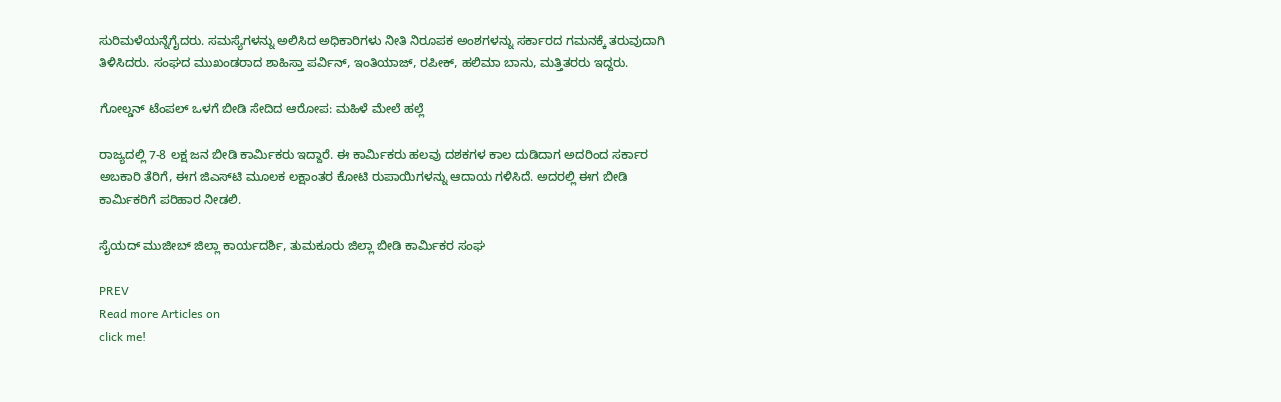ಸುರಿಮಳೆಯನ್ನೆಗೈದರು. ಸಮಸ್ಯೆಗಳನ್ನು ಅಲಿಸಿದ ಅಧಿಕಾರಿಗಳು ನೀತಿ ನಿರೂಪಕ ಅಂಶಗಳನ್ನು ಸರ್ಕಾರದ ಗಮನಕ್ಕೆ ತರುವುದಾಗಿ ತಿಳಿಸಿದರು. ಸಂಘದ ಮುಖಂಡರಾದ ಶಾಹಿಸ್ತಾ ಪರ್ವಿನ್‌, ಇಂತಿಯಾಜ್‌, ರಪೀಕ್‌, ಹಲಿಮಾ ಬಾನು, ಮತ್ತಿತರರು ಇದ್ದರು.

ಗೋಲ್ಡನ್‌ ಟೆಂಪಲ್ ಒಳಗೆ ಬೀಡಿ ಸೇದಿದ ಆರೋಪ: ಮಹಿಳೆ ಮೇಲೆ ಹಲ್ಲೆ

ರಾಜ್ಯದಲ್ಲಿ 7-8 ಲಕ್ಷ ಜನ ಬೀಡಿ ಕಾರ್ಮಿಕರು ಇದ್ದಾರೆ. ಈ ಕಾರ್ಮಿಕರು ಹಲವು ದಶಕಗಳ ಕಾಲ ದುಡಿದಾಗ ಅದರಿಂದ ಸರ್ಕಾರ ಅಬಕಾರಿ ತೆರಿಗೆ, ಈಗ ಜಿಎಸ್‌ಟಿ ಮೂಲಕ ಲಕ್ಷಾಂತರ ಕೋಟಿ ರುಪಾಯಿಗಳನ್ನು ಆದಾಯ ಗಳಿಸಿದೆ. ಅದರಲ್ಲಿ ಈಗ ಬೀಡಿ ಕಾರ್ಮಿಕರಿಗೆ ಪರಿಹಾರ ನೀಡಲಿ.

ಸೈಯದ್‌ ಮುಜೀಬ್‌ ಜಿಲ್ಲಾ ಕಾರ್ಯದರ್ಶಿ, ತುಮಕೂರು ಜಿಲ್ಲಾ ಬೀಡಿ ಕಾರ್ಮಿಕರ ಸಂಘ

PREV
Read more Articles on
click me!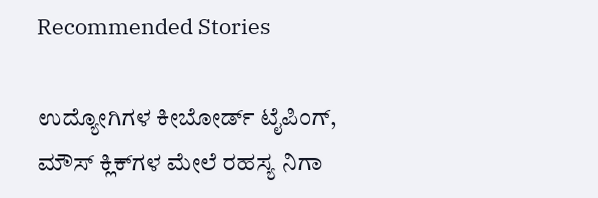Recommended Stories

ಉದ್ಯೋಗಿಗಳ ಕೀಬೋರ್ಡ್ ಟೈಪಿಂಗ್, ಮೌಸ್ ಕ್ಲಿಕ್‌ಗಳ ಮೇಲೆ ರಹಸ್ಯ ನಿಗಾ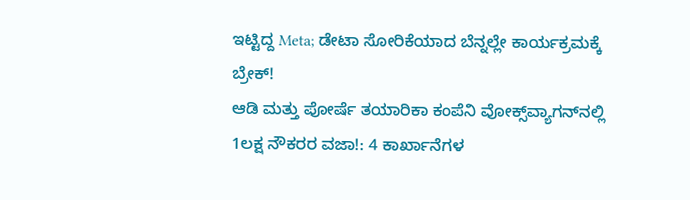ಇಟ್ಟಿದ್ದ Meta; ಡೇಟಾ ಸೋರಿಕೆಯಾದ ಬೆನ್ನಲ್ಲೇ ಕಾರ್ಯಕ್ರಮಕ್ಕೆ ಬ್ರೇಕ್!
ಆಡಿ ಮತ್ತು ಪೋರ್ಷೆ ತಯಾರಿಕಾ ಕಂಪೆನಿ ವೋಕ್ಸ್‌ವ್ಯಾಗನ್‌ನಲ್ಲಿ 1ಲಕ್ಷ ನೌಕರರ ವಜಾ!: 4 ಕಾರ್ಖಾನೆಗಳ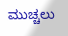ಮುಚ್ಚಲು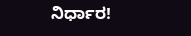ನಿರ್ಧಾರ!